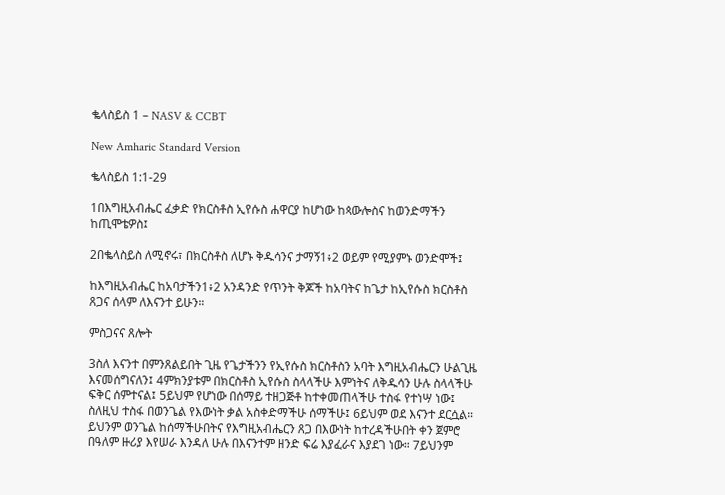ቈላስይስ 1 – NASV & CCBT

New Amharic Standard Version

ቈላስይስ 1:1-29

1በእግዚአብሔር ፈቃድ የክርስቶስ ኢየሱስ ሐዋርያ ከሆነው ከጳውሎስና ከወንድማችን ከጢሞቴዎስ፤

2በቈላስይስ ለሚኖሩ፣ በክርስቶስ ለሆኑ ቅዱሳንና ታማኝ1፥2 ወይም የሚያምኑ ወንድሞች፤

ከእግዚአብሔር ከአባታችን1፥2 አንዳንድ የጥንት ቅጆች ከአባትና ከጌታ ከኢየሱስ ክርስቶስ ጸጋና ሰላም ለእናንተ ይሁን።

ምስጋናና ጸሎት

3ስለ እናንተ በምንጸልይበት ጊዜ የጌታችንን የኢየሱስ ክርስቶስን አባት እግዚአብሔርን ሁልጊዜ እናመሰግናለን፤ 4ምክንያቱም በክርስቶስ ኢየሱስ ስላላችሁ እምነትና ለቅዱሳን ሁሉ ስላላችሁ ፍቅር ሰምተናል፤ 5ይህም የሆነው በሰማይ ተዘጋጅቶ ከተቀመጠላችሁ ተስፋ የተነሣ ነው፤ ስለዚህ ተስፋ በወንጌል የእውነት ቃል አስቀድማችሁ ሰማችሁ፤ 6ይህም ወደ እናንተ ደርሷል። ይህንም ወንጌል ከሰማችሁበትና የእግዚአብሔርን ጸጋ በእውነት ከተረዳችሁበት ቀን ጀምሮ በዓለም ዙሪያ እየሠራ እንዳለ ሁሉ በእናንተም ዘንድ ፍሬ እያፈራና እያደገ ነው። 7ይህንም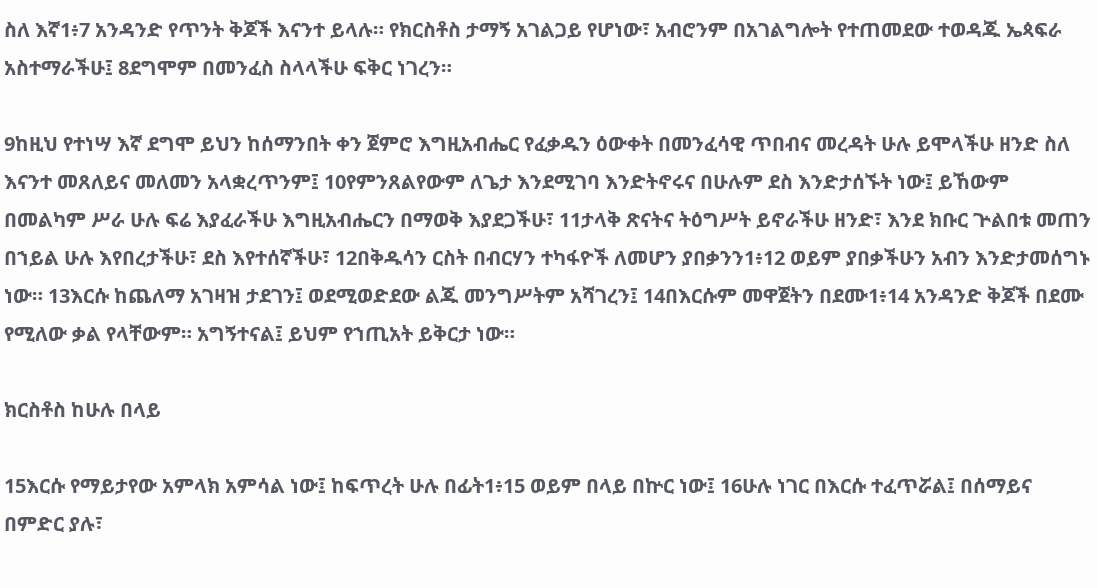ስለ እኛ1፥7 አንዳንድ የጥንት ቅጆች እናንተ ይላሉ። የክርስቶስ ታማኝ አገልጋይ የሆነው፣ አብሮንም በአገልግሎት የተጠመደው ተወዳጁ ኤጳፍራ አስተማራችሁ፤ 8ደግሞም በመንፈስ ስላላችሁ ፍቅር ነገረን።

9ከዚህ የተነሣ እኛ ደግሞ ይህን ከሰማንበት ቀን ጀምሮ እግዚአብሔር የፈቃዱን ዕውቀት በመንፈሳዊ ጥበብና መረዳት ሁሉ ይሞላችሁ ዘንድ ስለ እናንተ መጸለይና መለመን አላቋረጥንም፤ 10የምንጸልየውም ለጌታ እንደሚገባ እንድትኖሩና በሁሉም ደስ እንድታሰኙት ነው፤ ይኸውም በመልካም ሥራ ሁሉ ፍሬ እያፈራችሁ እግዚአብሔርን በማወቅ እያደጋችሁ፣ 11ታላቅ ጽናትና ትዕግሥት ይኖራችሁ ዘንድ፣ እንደ ክቡር ጕልበቱ መጠን በኀይል ሁሉ እየበረታችሁ፣ ደስ እየተሰኛችሁ፣ 12በቅዱሳን ርስት በብርሃን ተካፋዮች ለመሆን ያበቃንን1፥12 ወይም ያበቃችሁን አብን እንድታመሰግኑ ነው። 13እርሱ ከጨለማ አገዛዝ ታደገን፤ ወደሚወድደው ልጁ መንግሥትም አሻገረን፤ 14በእርሱም መዋጀትን በደሙ1፥14 አንዳንድ ቅጆች በደሙ የሚለው ቃል የላቸውም። አግኝተናል፤ ይህም የኀጢአት ይቅርታ ነው።

ክርስቶስ ከሁሉ በላይ

15እርሱ የማይታየው አምላክ አምሳል ነው፤ ከፍጥረት ሁሉ በፊት1፥15 ወይም በላይ በኵር ነው፤ 16ሁሉ ነገር በእርሱ ተፈጥሯል፤ በሰማይና በምድር ያሉ፣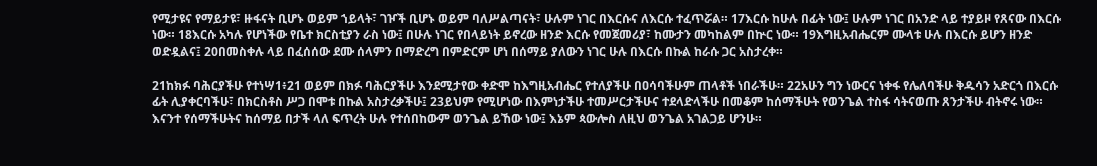የሚታዩና የማይታዩ፣ ዙፋናት ቢሆኑ ወይም ኀይላት፣ ገዦች ቢሆኑ ወይም ባለሥልጣናት፣ ሁሉም ነገር በእርሱና ለእርሱ ተፈጥሯል። 17እርሱ ከሁሉ በፊት ነው፤ ሁሉም ነገር በአንድ ላይ ተያይዞ የጸናው በእርሱ ነው። 18እርሱ አካሉ የሆነችው የቤተ ክርስቲያን ራስ ነው፤ በሁሉ ነገር የበላይነት ይኖረው ዘንድ እርሱ የመጀመሪያ፣ ከሙታን መካከልም በኵር ነው። 19እግዚአብሔርም ሙላቱ ሁሉ በእርሱ ይሆን ዘንድ ወድዷልና፤ 20በመስቀሉ ላይ በፈሰሰው ደሙ ሰላምን በማድረግ በምድርም ሆነ በሰማይ ያለውን ነገር ሁሉ በእርሱ በኩል ከራሱ ጋር አስታረቀ።

21ከክፉ ባሕርያችሁ የተነሣ1፥21 ወይም በክፉ ባሕርያችሁ እንደሚታየው ቀድሞ ከእግዚአብሔር የተለያችሁ በዐሳባችሁም ጠላቶች ነበራችሁ። 22አሁን ግን ነውርና ነቀፋ የሌለባችሁ ቅዱሳን አድርጎ በእርሱ ፊት ሊያቀርባችሁ፣ በክርስቶስ ሥጋ በሞቱ በኩል አስታረቃችሁ፤ 23ይህም የሚሆነው በእምነታችሁ ተመሥርታችሁና ተደላድላችሁ በመቆም ከሰማችሁት የወንጌል ተስፋ ሳትናወጡ ጸንታችሁ ብትኖሩ ነው። እናንተ የሰማችሁትና ከሰማይ በታች ላለ ፍጥረት ሁሉ የተሰበከውም ወንጌል ይኸው ነው፤ እኔም ጳውሎስ ለዚህ ወንጌል አገልጋይ ሆንሁ።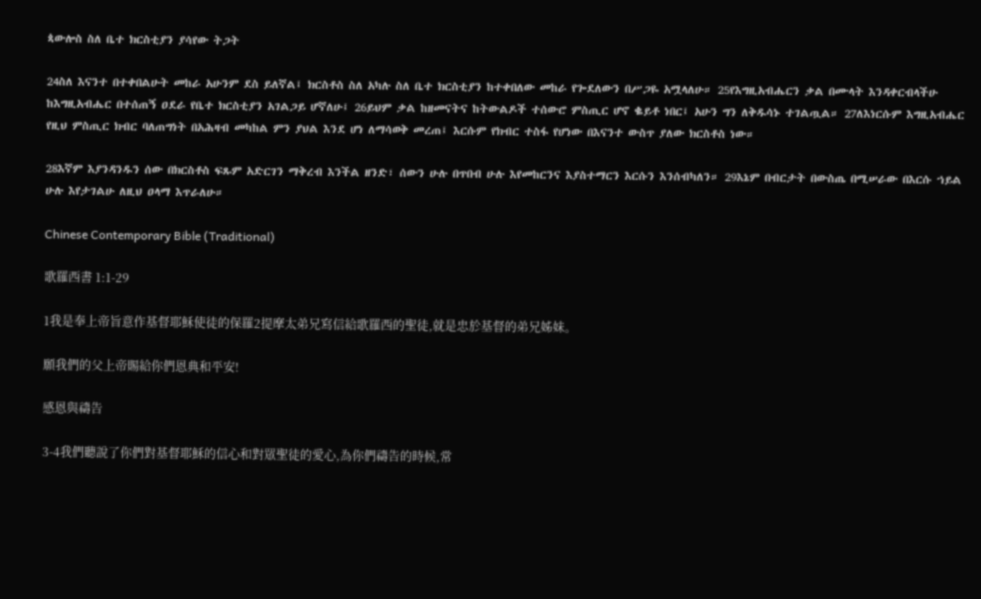ጳውሎስ ስለ ቤተ ክርስቲያን ያሳየው ትጋት

24ስለ እናንተ በተቀበልሁት መከራ አሁንም ደስ ይለኛል፤ ክርስቶስ ስለ አካሉ ስለ ቤተ ክርስቲያን ከተቀበለው መከራ የጐደለውን በሥጋዬ አሟላለሁ። 25የእግዚአብሔርን ቃል በሙላት እንዳቀርብላችሁ ከእግዚአብሔር በተሰጠኝ ዐደራ የቤተ ክርስቲያን አገልጋይ ሆኛለሁ፤ 26ይህም ቃል ከዘመናትና ከትውልዶች ተሰውሮ ምስጢር ሆኖ ቈይቶ ነበር፤ አሁን ግን ለቅዱሳኑ ተገልጧል። 27ለእነርሱም እግዚአብሔር የዚህ ምስጢር ክብር ባለጠግነት በአሕዛብ መካከል ምን ያህል እንደ ሆነ ለማሳወቅ መረጠ፤ እርሱም የክብር ተስፋ የሆነው በእናንተ ውስጥ ያለው ክርስቶስ ነው።

28እኛም እያንዳንዱን ሰው በክርስቶስ ፍጹም አድርገን ማቅረብ እንችል ዘንድ፣ ሰውን ሁሉ በጥበብ ሁሉ እየመከርንና እያስተማርን እርሱን እንሰብካለን። 29እኔም በብርታት በውስጤ በሚሠራው በእርሱ ኀይል ሁሉ እየታገልሁ ለዚህ ዐላማ እጥራለሁ።

Chinese Contemporary Bible (Traditional)

歌羅西書 1:1-29

1我是奉上帝旨意作基督耶穌使徒的保羅2提摩太弟兄寫信給歌羅西的聖徒,就是忠於基督的弟兄姊妹。

願我們的父上帝賜給你們恩典和平安!

感恩與禱告

3-4我們聽說了你們對基督耶穌的信心和對眾聖徒的愛心,為你們禱告的時候,常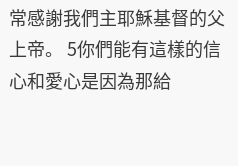常感謝我們主耶穌基督的父上帝。 5你們能有這樣的信心和愛心是因為那給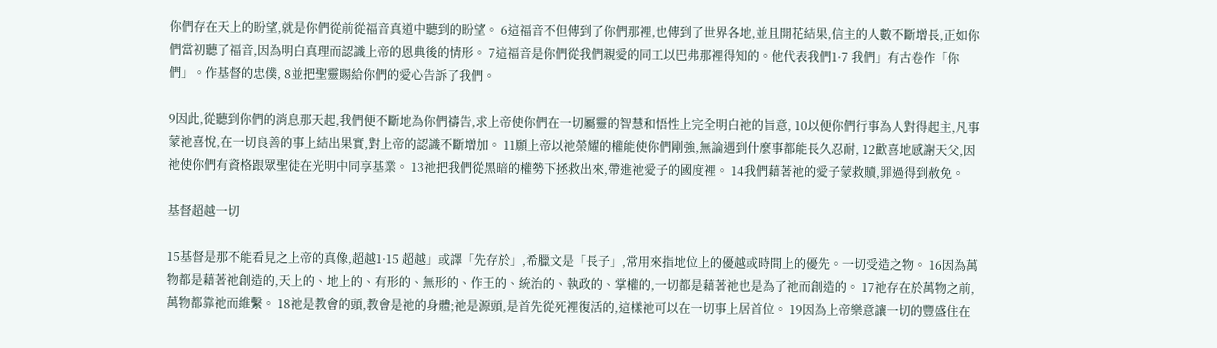你們存在天上的盼望,就是你們從前從福音真道中聽到的盼望。 6這福音不但傳到了你們那裡,也傳到了世界各地,並且開花結果,信主的人數不斷增長,正如你們當初聽了福音,因為明白真理而認識上帝的恩典後的情形。 7這福音是你們從我們親愛的同工以巴弗那裡得知的。他代表我們1·7 我們」有古卷作「你們」。作基督的忠僕, 8並把聖靈賜給你們的愛心告訴了我們。

9因此,從聽到你們的消息那天起,我們便不斷地為你們禱告,求上帝使你們在一切屬靈的智慧和悟性上完全明白祂的旨意, 10以便你們行事為人對得起主,凡事蒙祂喜悅,在一切良善的事上結出果實,對上帝的認識不斷增加。 11願上帝以祂榮耀的權能使你們剛強,無論遇到什麼事都能長久忍耐, 12歡喜地感謝天父,因祂使你們有資格跟眾聖徒在光明中同享基業。 13祂把我們從黑暗的權勢下拯救出來,帶進祂愛子的國度裡。 14我們藉著祂的愛子蒙救贖,罪過得到赦免。

基督超越一切

15基督是那不能看見之上帝的真像,超越1·15 超越」或譯「先存於」,希臘文是「長子」,常用來指地位上的優越或時間上的優先。一切受造之物。 16因為萬物都是藉著祂創造的,天上的、地上的、有形的、無形的、作王的、統治的、執政的、掌權的,一切都是藉著祂也是為了祂而創造的。 17祂存在於萬物之前,萬物都靠祂而維繫。 18祂是教會的頭,教會是祂的身體;祂是源頭,是首先從死裡復活的,這樣祂可以在一切事上居首位。 19因為上帝樂意讓一切的豐盛住在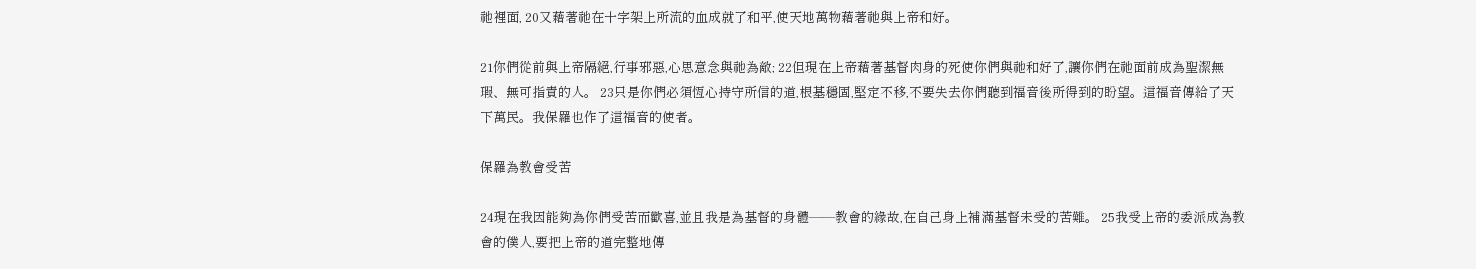祂裡面, 20又藉著祂在十字架上所流的血成就了和平,使天地萬物藉著祂與上帝和好。

21你們從前與上帝隔絕,行事邪惡,心思意念與祂為敵; 22但現在上帝藉著基督肉身的死使你們與祂和好了,讓你們在祂面前成為聖潔無瑕、無可指責的人。 23只是你們必須恆心持守所信的道,根基穩固,堅定不移,不要失去你們聽到福音後所得到的盼望。這福音傳給了天下萬民。我保羅也作了這福音的使者。

保羅為教會受苦

24現在我因能夠為你們受苦而歡喜,並且我是為基督的身體——教會的緣故,在自己身上補滿基督未受的苦難。 25我受上帝的委派成為教會的僕人,要把上帝的道完整地傳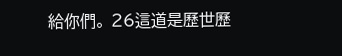給你們。 26這道是歷世歷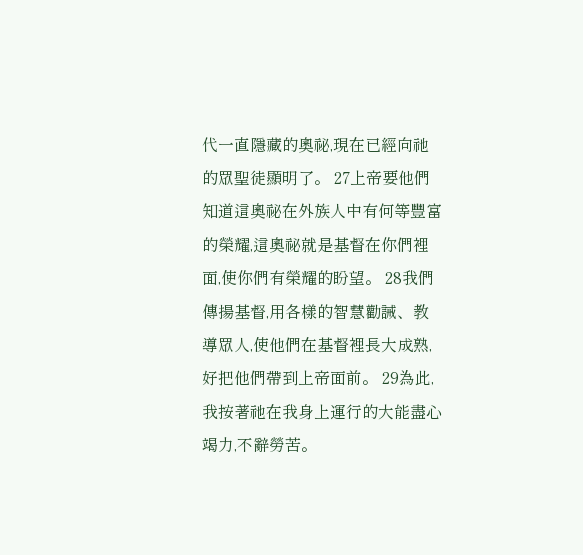代一直隱藏的奧祕,現在已經向祂的眾聖徒顯明了。 27上帝要他們知道這奧祕在外族人中有何等豐富的榮耀,這奧祕就是基督在你們裡面,使你們有榮耀的盼望。 28我們傳揚基督,用各樣的智慧勸誡、教導眾人,使他們在基督裡長大成熟,好把他們帶到上帝面前。 29為此,我按著祂在我身上運行的大能盡心竭力,不辭勞苦。